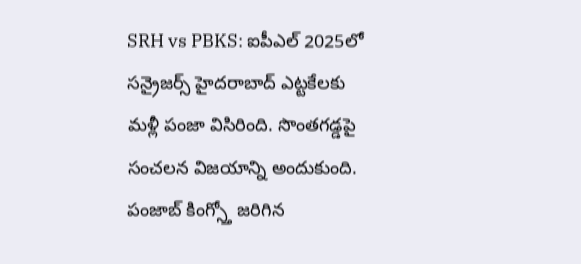SRH vs PBKS: ఐపీఎల్ 2025లో సన్రైజర్స్ హైదరాబాద్ ఎట్టకేలకు మళ్లీ పంజా విసిరింది. సొంతగడ్డపై సంచలన విజయాన్ని అందుకుంది. పంజాబ్ కింగ్స్తో జరిగిన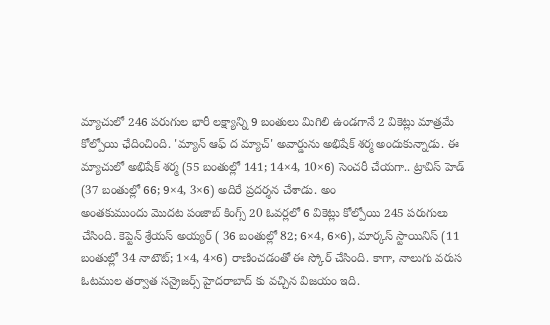మ్యాచులో 246 పరుగుల భారీ లక్ష్యాన్ని 9 బంతులు మిగిలి ఉండగానే 2 వికెట్లు మాత్రమే కోల్పోయి ఛేదించింది. 'మ్యాన్ ఆఫ్ ద మ్యాచ్' అవార్డును అభిషేక్ శర్మ అందుకున్నాడు. ఈ మ్యాచులో అభిషేక్ శర్మ (55 బంతుల్లో 141; 14×4, 10×6) సెంచరీ చేయగా.. ట్రావిస్ హెడ్ (37 బంతుల్లో 66; 9×4, 3×6) అదిరే ప్రదర్శన చేశాడు. అం
అంతకుముందు మొదట పంజాబ్ కింగ్స్ 20 ఓవర్లలో 6 వికెట్లు కోల్పోయి 245 పరుగులు చేసింది. కెప్టెన్ శ్రేయస్ అయ్యర్ ( 36 బంతుల్లో 82; 6×4, 6×6), మార్కస్ స్టాయినిస్ (11 బంతుల్లో 34 నాటౌట్; 1×4, 4×6) రాణించడంతో ఈ స్కోర్ చేసింది. కాగా, నాలుగు వరుస ఓటముల తర్వాత సన్రైజర్స్ హైదరాబాద్ కు వచ్చిన విజయం ఇది.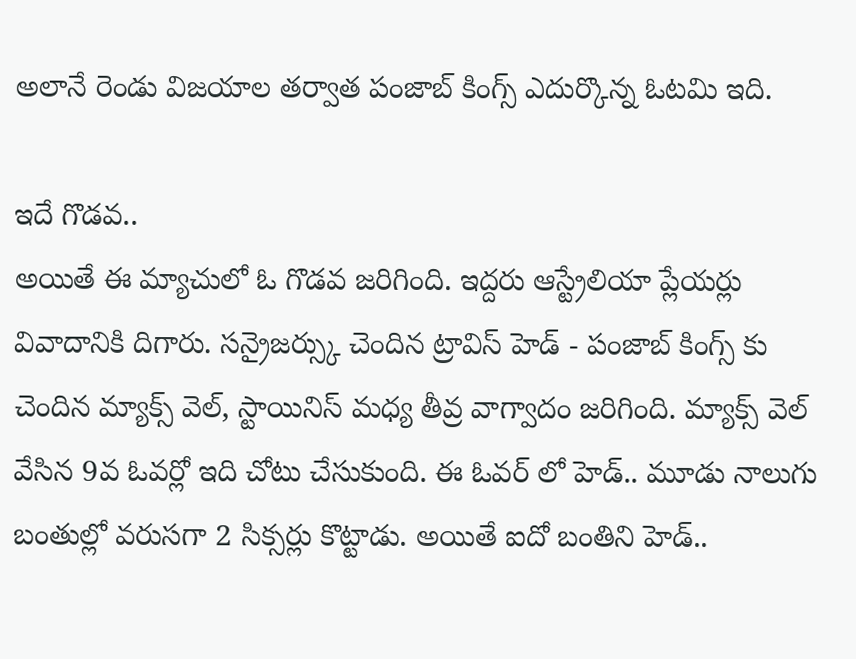అలానే రెండు విజయాల తర్వాత పంజాబ్ కింగ్స్ ఎదుర్కొన్న ఓటమి ఇది.

ఇదే గొడవ..
అయితే ఈ మ్యాచులో ఓ గొడవ జరిగింది. ఇద్దరు ఆస్ట్రేలియా ప్లేయర్లు వివాదానికి దిగారు. సన్రైజర్స్కు చెందిన ట్రావిస్ హెడ్ - పంజాబ్ కింగ్స్ కు చెందిన మ్యాక్స్ వెల్, స్టాయినిస్ మధ్య తీవ్ర వాగ్వాదం జరిగింది. మ్యాక్స్ వెల్ వేసిన 9వ ఓవర్లో ఇది చోటు చేసుకుంది. ఈ ఓవర్ లో హెడ్.. మూడు నాలుగు బంతుల్లో వరుసగా 2 సిక్సర్లు కొట్టాడు. అయితే ఐదో బంతిని హెడ్..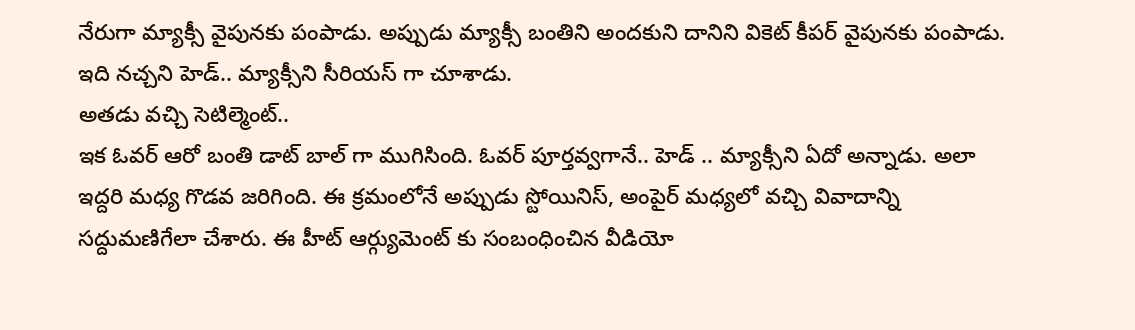నేరుగా మ్యాక్సీ వైపునకు పంపాడు. అప్పుడు మ్యాక్సీ బంతిని అందకుని దానిని వికెట్ కీపర్ వైపునకు పంపాడు. ఇది నచ్చని హెడ్.. మ్యాక్సీని సీరియస్ గా చూశాడు.
అతడు వచ్చి సెటిల్మెంట్..
ఇక ఓవర్ ఆరో బంతి డాట్ బాల్ గా ముగిసింది. ఓవర్ పూర్తవ్వగానే.. హెడ్ .. మ్యాక్సీని ఏదో అన్నాడు. అలా ఇద్దరి మధ్య గొడవ జరిగింది. ఈ క్రమంలోనే అప్పుడు స్టోయినిస్, అంపైర్ మధ్యలో వచ్చి వివాదాన్ని సద్దుమణిగేలా చేశారు. ఈ హీట్ ఆర్గ్యుమెంట్ కు సంబంధించిన వీడియో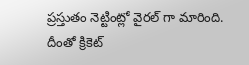ప్రస్తుతం నెట్టింట్లో వైరల్ గా మారింది. దీంతో క్రికెట్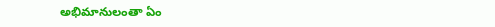అభిమానులంతా ఏం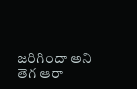జరిగిందా అని తెగ ఆరా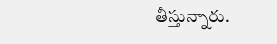తీస్తున్నారు.